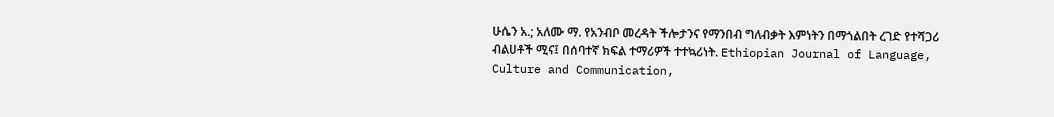ሁሴን አ.; አለሙ ማ. የአንብቦ መረዳት ችሎታንና የማንበብ ግለብቃት እምነትን በማጎልበት ረገድ የተሻጋሪ ብልሀቶች ሚና፤ በሰባተኛ ክፍል ተማሪዎች ተተኳሪነት. Ethiopian Journal of Language, Culture and Communication,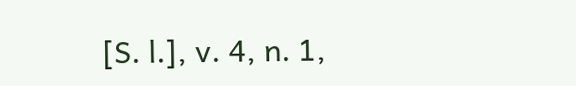[S. l.], v. 4, n. 1,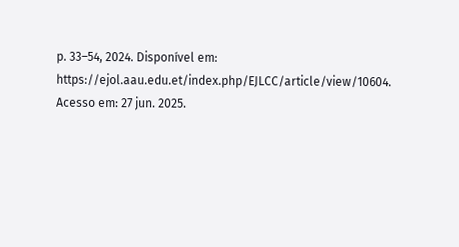p. 33–54, 2024. Disponível em: https://ejol.aau.edu.et/index.php/EJLCC/article/view/10604. Acesso em: 27 jun. 2025.